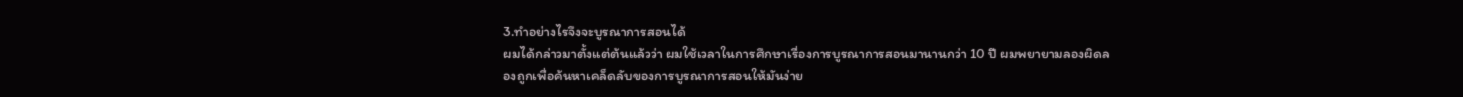3.ทำอย่างไรจึงจะบูรณาการสอนได้
ผมได้กล่าวมาตั้งแต่ต้นแล้วว่า ผมใช้เวลาในการศึกษาเรื่องการบูรณาการสอนมานานกว่า 10 ปี ผมพยายามลองผิดลองถูกเพื่อค้นหาเคล็ดลับของการบูรณาการสอนให้มันง่าย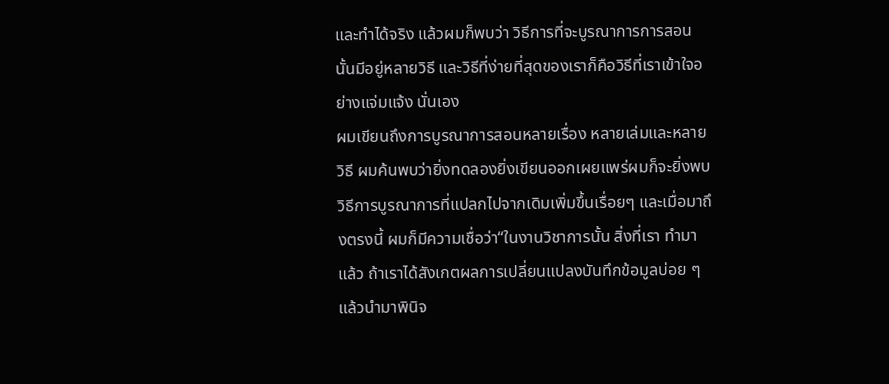และทำได้จริง แล้วผมก็พบว่า วิธีการที่จะบูรณาการการสอนนั้นมีอยู่หลายวิธี และวิธีที่ง่ายที่สุดของเราก็คือวิธีที่เราเข้าใจอย่างแจ่มแจ้ง นั่นเอง
ผมเขียนถึงการบูรณาการสอนหลายเรื่อง หลายเล่มและหลายวิธี ผมค้นพบว่ายิ่งทดลองยิ่งเขียนออกเผยแพร่ผมก็จะยิ่งพบวิธีการบูรณาการที่แปลกไปจากเดิมเพิ่มขึ้นเรื่อยๆ และเมื่อมาถึงตรงนี้ ผมก็มีความเชื่อว่า“ในงานวิชาการนั้น สิ่งที่เรา ทำมาแล้ว ถ้าเราได้สังเกตผลการเปลี่ยนแปลงบันทึกข้อมูลบ่อย ๆแล้วนำมาพินิจ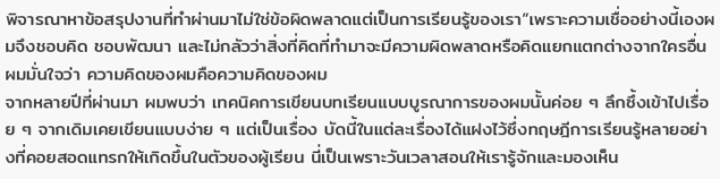พิจารณาหาข้อสรุปงานที่ทำผ่านมาไม่ใช่ข้อผิดพลาดแต่เป็นการเรียนรู้ของเรา”เพราะความเชื่ออย่างนี้เองผมจึงชอบคิด ชอบพัฒนา และไม่กลัวว่าสิ่งที่คิดที่ทำมาจะมีความผิดพลาดหรือคิดแยกแตกต่างจากใครอื่น ผมมั่นใจว่า ความคิดของผมคือความคิดของผม
จากหลายปีที่ผ่านมา ผมพบว่า เทคนิคการเขียนบทเรียนแบบบูรณาการของผมนั้นค่อย ๆ ลึกซึ้งเข้าไปเรื่อย ๆ จากเดิมเคยเขียนแบบง่าย ๆ แต่เป็นเรื่อง บัดนี้ในแต่ละเรื่องได้แฝงไว้ซึ่งทฤษฎีการเรียนรู้หลายอย่างที่คอยสอดแทรกให้เกิดขึ้นในตัวของผู้เรียน นี่เป็นเพราะวันเวลาสอนให้เรารู้จักและมองเห็น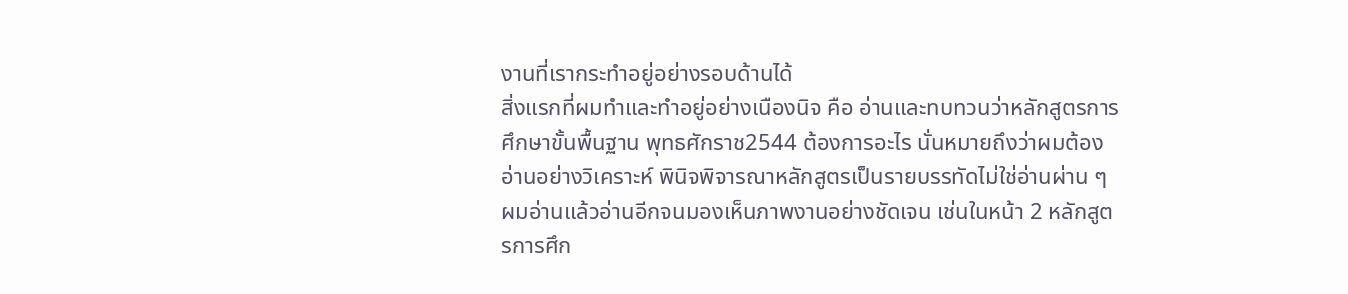งานที่เรากระทำอยู่อย่างรอบด้านได้
สิ่งแรกที่ผมทำและทำอยู่อย่างเนืองนิจ คือ อ่านและทบทวนว่าหลักสูตรการศึกษาขั้นพื้นฐาน พุทธศักราช2544 ต้องการอะไร นั่นหมายถึงว่าผมต้องอ่านอย่างวิเคราะห์ พินิจพิจารณาหลักสูตรเป็นรายบรรทัดไม่ใช่อ่านผ่าน ๆ ผมอ่านแล้วอ่านอีกจนมองเห็นภาพงานอย่างชัดเจน เช่นในหน้า 2 หลักสูตรการศึก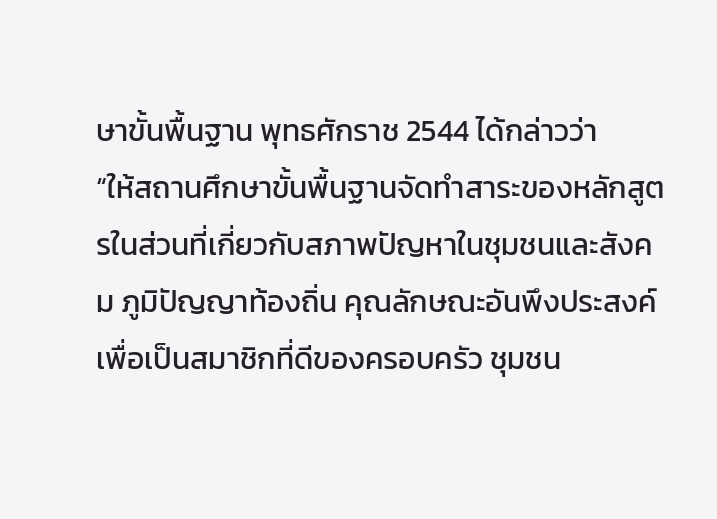ษาขั้นพื้นฐาน พุทธศักราช 2544 ได้กล่าวว่า
“ให้สถานศึกษาขั้นพื้นฐานจัดทำสาระของหลักสูตรในส่วนที่เกี่ยวกับสภาพปัญหาในชุมชนและสังคม ภูมิปัญญาท้องถิ่น คุณลักษณะอันพึงประสงค์ เพื่อเป็นสมาชิกที่ดีของครอบครัว ชุมชน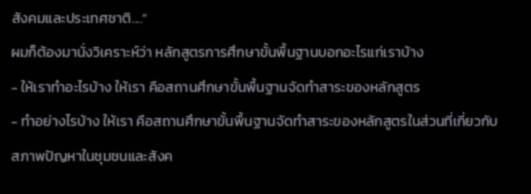สังคมและประเทศชาติ....”
ผมก็ต้องมานั่งวิเคราะห์ว่า หลักสูตรการศึกษาขั้นพื้นฐานบอกอะไรแก่เราบ้าง
- ให้เราทำอะไรบ้าง ให้เรา คือสถานศึกษาขั้นพื้นฐานจัดทำสาระของหลักสูตร
- ทำอย่างไรบ้าง ให้เรา คือสถานศึกษาขั้นพื้นฐานจัดทำสาระของหลักสูตรในส่วนที่เกี่ยวกับสภาพปัญหาในชุมชนและสังค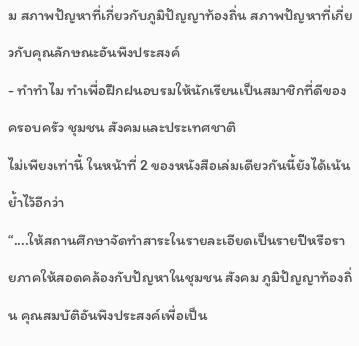ม สภาพปัญหาที่เกี่ยวกับภูมิปัญญาท้องถิ่น สภาพปัญหาที่เกี่ยวกับคุณลักษณะอันพึงประสงค์
- ทำทำไม ทำเพื่อฝึกฝนอบรมให้นักเรียนเป็นสมาชิกที่ดีของครอบครัว ชุมชน สังคมและประเทศชาติ
ไม่เพียงเท่านี้ ในหน้าที่ 2 ของหนังสือเล่มเดียวกันนี้ยังได้เน้นย้ำไว้อีกว่า
“....ให้สถานศึกษาจัดทำสาระในรายละเอียดเป็นรายปีหรือรายภาคให้สอดคล้องกับปัญหาในชุมชน สังคม ภูมิปัญญาท้องถิ่น คุณสมบัติอันพึงประสงค์เพื่อเป็น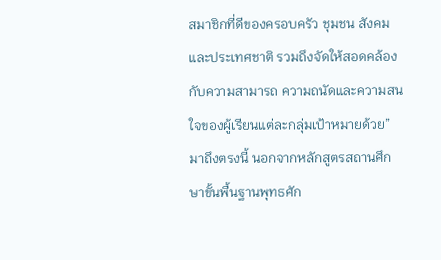สมาชิกที่ดีของครอบครัว ชุมชน สังคมและประเทศชาติ รวมถึงจัดให้สอดคล้องกับความสามารถ ความถนัดและความสนใจของผู้เรียนแต่ละกลุ่มเป้าหมายด้วย”
มาถึงตรงนี้ นอกจากหลักสูตรสถานศึกษาขั้นพื้นฐานพุทธศัก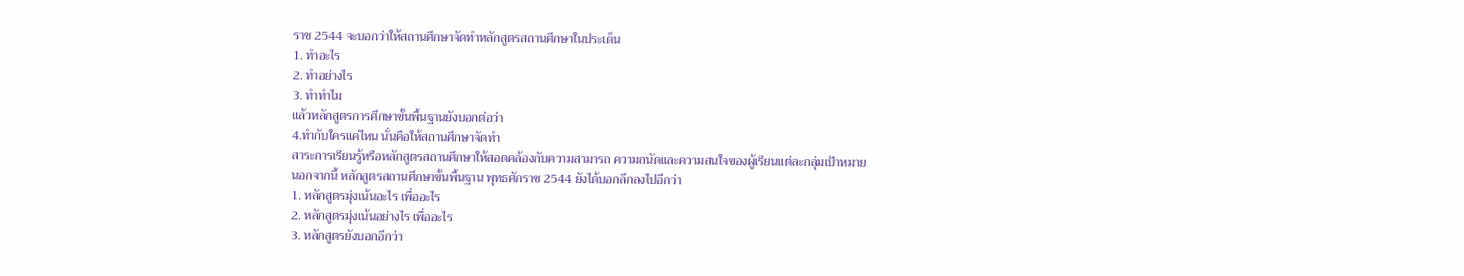ราช 2544 จะบอกว่าให้สถานศึกษาจัดทำหลักสูตรสถานศึกษาในประเด็น
1. ทำอะไร
2. ทำอย่างไร
3. ทำทำไม
แล้วหลักสูตรการศึกษาขั้นพื้นฐานยังบอกต่อว่า
4.ทำกับใครแค่ไหน นั่นคือให้สถานศึกษาจัดทำ
สาระการเรียนรู้หรือหลักสูตรสถานศึกษาให้สอดคล้องกับความสามารถ ความถนัดและความสนใจของผู้เรียนแต่ละกลุ่มเป้าหมาย
นอกจากนี้ หลักสูตรสถานศึกษาขั้นพื้นฐาน พุทธศักราช 2544 ยังได้บอกลึกลงไปอีกว่า
1. หลักสูตรมุ่งเน้นอะไร เพื่ออะไร
2. หลักสูตรมุ่งเน้นอย่างไร เพื่ออะไร
3. หลักสูตรยังบอกอีกว่า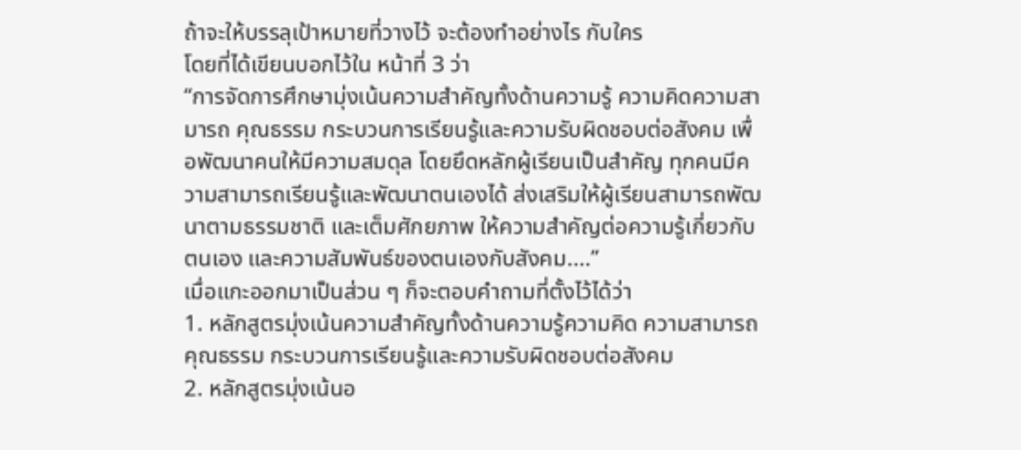ถ้าจะให้บรรลุเป้าหมายที่วางไว้ จะต้องทำอย่างไร กับใคร
โดยที่ได้เขียนบอกไว้ใน หน้าที่ 3 ว่า
“การจัดการศึกษามุ่งเน้นความสำคัญทั้งด้านความรู้ ความคิดความสามารถ คุณธรรม กระบวนการเรียนรู้และความรับผิดชอบต่อสังคม เพื่อพัฒนาคนให้มีความสมดุล โดยยึดหลักผู้เรียนเป็นสำคัญ ทุกคนมีความสามารถเรียนรู้และพัฒนาตนเองได้ ส่งเสริมให้ผู้เรียนสามารถพัฒนาตามธรรมชาติ และเต็มศักยภาพ ให้ความสำคัญต่อความรู้เกี่ยวกับตนเอง และความสัมพันธ์ของตนเองกับสังคม....”
เมื่อแกะออกมาเป็นส่วน ๆ ก็จะตอบคำถามที่ตั้งไว้ได้ว่า
1. หลักสูตรมุ่งเน้นความสำคัญทั้งด้านความรู้ความคิด ความสามารถ คุณธรรม กระบวนการเรียนรู้และความรับผิดชอบต่อสังคม
2. หลักสูตรมุ่งเน้นอ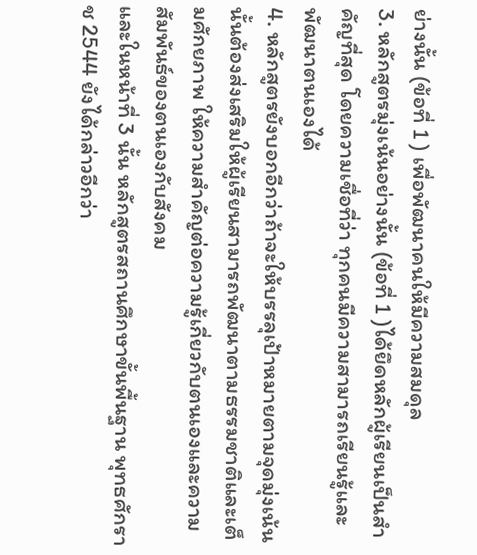ย่างนั้น (ข้อที่ 1 ) เพื่อพัฒนาคนให้มีความสมดุล
3. หลักสูตรมุ่งเน้นอย่างนั้น (ข้อที่ 1 )ได้ยึดหลักผู้เรียนเป็นสำคัญที่สุด โดยความเชื่อที่ว่า ทุกคนมีความสามารถเรียนรู้และพัฒนาตนเองได้
4. หลักสูตรยังบอกอีกว่าถ้าจะให้บรรลุเป้าหมายตามจุดมุ่งเน้นนั้นต้องส่งเสริมให้ผู้เรียนสามารถพัฒนาตามธรรมชาติและเต็มศักยภาพ ให้ความสำคัญต่อความรู้เกี่ยวกับตนเองและความสัมพันธ์ของตนเองกับสังคม
และในหน้าที่ 3 นั้น หลักสูตรสถานศึกษาขั้นพื้นฐาน พุทธศักราช 2544 ยังได้กล่าวอีกว่า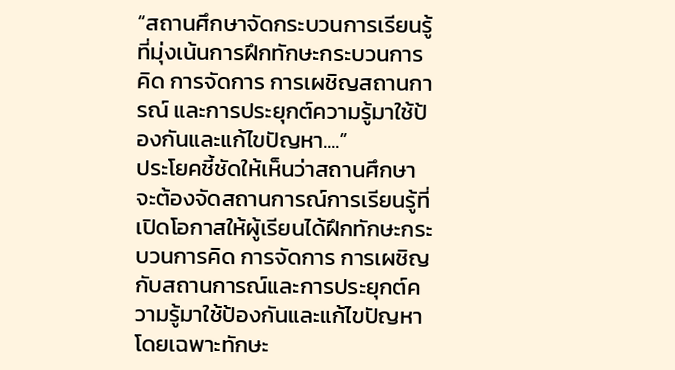“สถานศึกษาจัดกระบวนการเรียนรู้ที่มุ่งเน้นการฝึกทักษะกระบวนการคิด การจัดการ การเผชิญสถานการณ์ และการประยุกต์ความรู้มาใช้ป้องกันและแก้ไขปัญหา....”
ประโยคชี้ชัดให้เห็นว่าสถานศึกษาจะต้องจัดสถานการณ์การเรียนรู้ที่เปิดโอกาสให้ผู้เรียนได้ฝึกทักษะกระบวนการคิด การจัดการ การเผชิญกับสถานการณ์และการประยุกต์ความรู้มาใช้ป้องกันและแก้ไขปัญหา
โดยเฉพาะทักษะ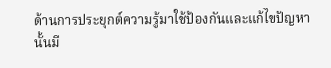ด้านการประยุกต์ความรู้มาใช้ป้องกันและแก้ไขปัญหานั้นมี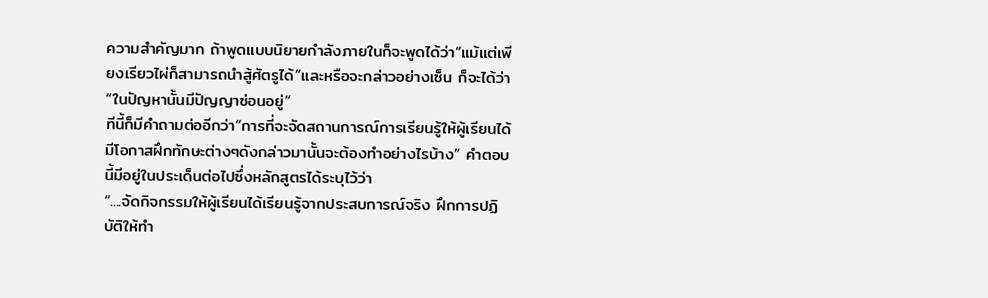ความสำคัญมาก ถ้าพูดแบบนิยายกำลังภายในก็จะพูดได้ว่า“แม้แต่เพียงเรียวไผ่ก็สามารถนำสู้ศัตรูได้”และหรือจะกล่าวอย่างเซ็น ก็จะได้ว่า“ในปัญหานั้นมีปัญญาซ่อนอยู่”
ทีนี้ก็มีคำถามต่ออีกว่า“การที่จะจัดสถานการณ์การเรียนรู้ให้ผู้เรียนได้มีโอกาสฝึกทักษะต่างๆดังกล่าวมานั้นจะต้องทำอย่างไรบ้าง” คำตอบนี้มีอยู่ในประเด็นต่อไปซึ่งหลักสูตรได้ระบุไว้ว่า
“....จัดกิจกรรมให้ผู้เรียนได้เรียนรู้จากประสบการณ์จริง ฝึกการปฏิบัติให้ทำ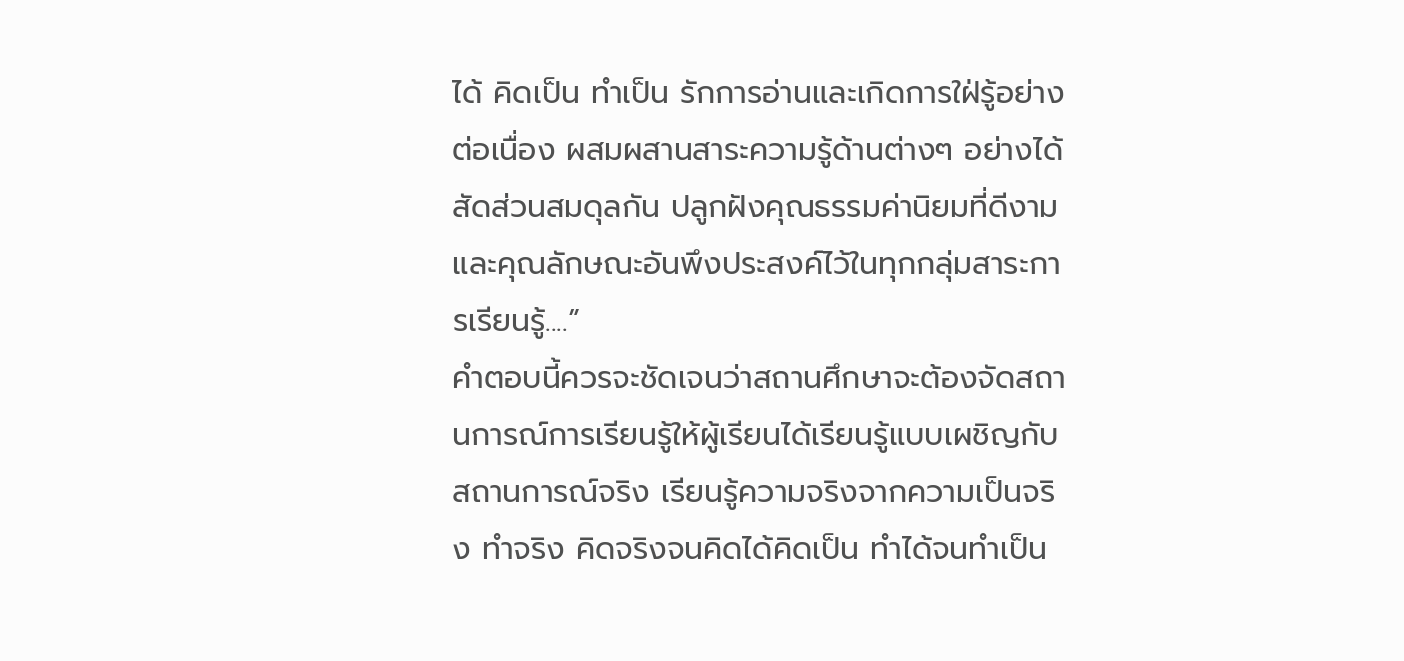ได้ คิดเป็น ทำเป็น รักการอ่านและเกิดการใฝ่รู้อย่างต่อเนื่อง ผสมผสานสาระความรู้ด้านต่างๆ อย่างได้สัดส่วนสมดุลกัน ปลูกฝังคุณธรรมค่านิยมที่ดีงามและคุณลักษณะอันพึงประสงค์ไว้ในทุกกลุ่มสาระการเรียนรู้....”
คำตอบนี้ควรจะชัดเจนว่าสถานศึกษาจะต้องจัดสถานการณ์การเรียนรู้ให้ผู้เรียนได้เรียนรู้แบบเผชิญกับสถานการณ์จริง เรียนรู้ความจริงจากความเป็นจริง ทำจริง คิดจริงจนคิดได้คิดเป็น ทำได้จนทำเป็น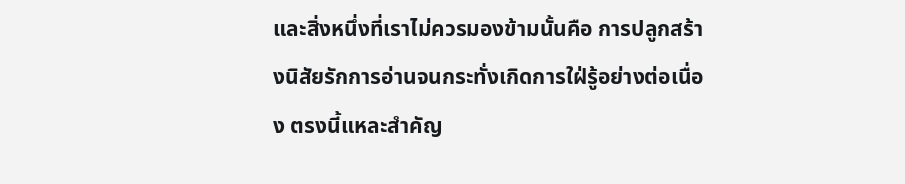และสิ่งหนึ่งที่เราไม่ควรมองข้ามนั้นคือ การปลูกสร้างนิสัยรักการอ่านจนกระทั่งเกิดการใฝ่รู้อย่างต่อเนื่อง ตรงนี้แหละสำคัญ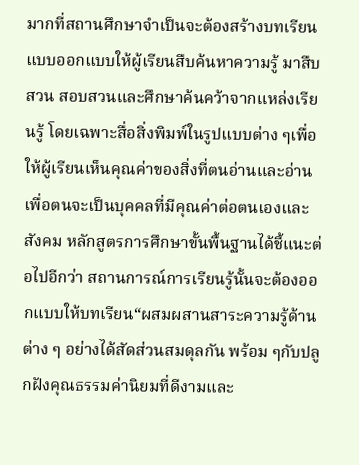มากที่สถานศึกษาจำเป็นจะต้องสร้างบทเรียน แบบออกแบบให้ผู้เรียนสืบค้นหาความรู้ มาสืบสวน สอบสวนและศึกษาค้นคว้าจากแหล่งเรียนรู้ โดยเฉพาะสื่อสิ่งพิมพ์ในรูปแบบต่าง ๆเพื่อให้ผู้เรียนเห็นคุณค่าของสิ่งที่ตนอ่านและอ่านเพื่อตนจะเป็นบุคคลที่มีคุณค่าต่อตนเองและสังคม หลักสูตรการศึกษาขั้นพื้นฐานได้ชี้แนะต่อไปอีกว่า สถานการณ์การเรียนรู้นั้นจะต้องออกแบบให้บทเรียน“ผสมผสานสาระความรู้ด้านต่าง ๆ อย่างได้สัดส่วนสมดุลกัน พร้อม ๆกับปลูกฝังคุณธรรมค่านิยมที่ดีงามและ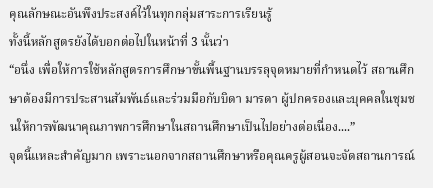คุณลักษณะอันพึงประสงค์ไว้ในทุกกลุ่มสาระการเรียนรู้
ทั้งนี้หลักสูตรยังได้บอกต่อไปในหน้าที่ 3 นั้นว่า
“อนึ่ง เพื่อให้การใช้หลักสูตรการศึกษาขั้นพื้นฐานบรรลุจุดหมายที่กำหนดไว้ สถานศึกษาต้องมีการประสานสัมพันธ์และร่วมมือกับบิดา มารดา ผู้ปกครองและบุคคลในชุมชนให้การพัฒนาคุณภาพการศึกษาในสถานศึกษาเป็นไปอย่างต่อเนื่อง....”
จุดนี้แหละสำคัญมาก เพราะนอกจากสถานศึกษาหรือคุณครูผู้สอนจะจัดสถานการณ์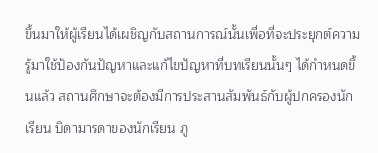ขึ้นมาให้ผู้เรียนได้เผชิญกับสถานการณ์นั้นเพื่อที่จะประยุกต์ความรู้มาใช้ป้องกันปัญหาและแก้ไขปัญหาที่บทเรียนนั้นๆ ได้กำหนดขึ้นแล้ว สถานศึกษาจะต้องมีการประสานสัมพันธ์กับผู้ปกครองนักเรียน บิดามารดาของนักเรียน ภู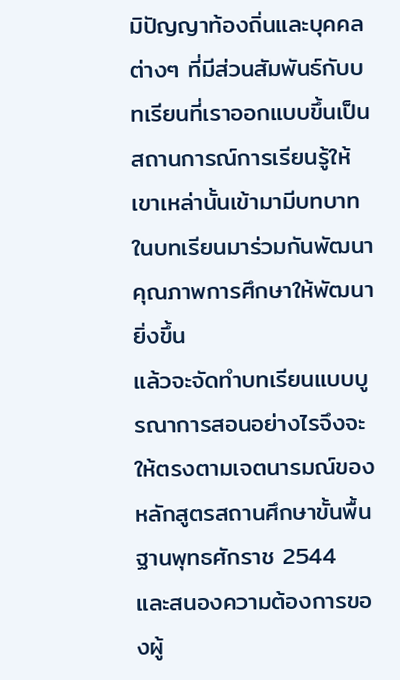มิปัญญาท้องถิ่นและบุคคลต่างๆ ที่มีส่วนสัมพันธ์กับบทเรียนที่เราออกแบบขึ้นเป็นสถานการณ์การเรียนรู้ให้เขาเหล่านั้นเข้ามามีบทบาทในบทเรียนมาร่วมกันพัฒนาคุณภาพการศึกษาให้พัฒนายิ่งขึ้น
แล้วจะจัดทำบทเรียนแบบบูรณาการสอนอย่างไรจึงจะให้ตรงตามเจตนารมณ์ของหลักสูตรสถานศึกษาขั้นพื้นฐานพุทธศักราช 2544 และสนองความต้องการของผู้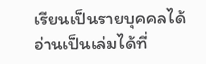เรียนเป็นรายบุคคลได้
อ่านเป็นเล่มได้ที่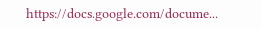https://docs.google.com/docume...